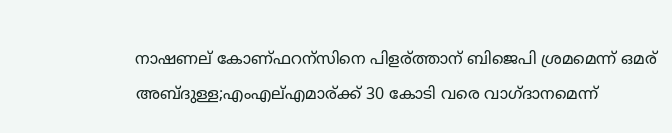നാഷണല് കോണ്ഫറന്സിനെ പിളര്ത്താന് ബിജെപി ശ്രമമെന്ന് ഒമര് അബ്ദുള്ള;എംഎല്എമാര്ക്ക് 30 കോടി വരെ വാഗ്ദാനമെന്ന്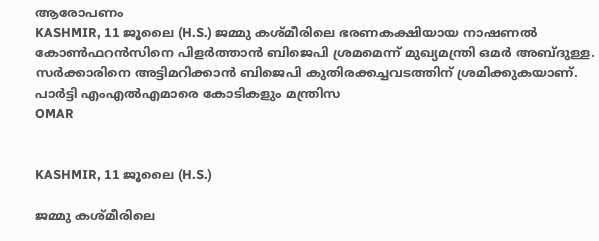ആരോപണം
KASHMIR, 11 ജൂലൈ (H.S.) ജമ്മു കശ്മീരിലെ ഭരണകക്ഷിയായ നാഷണല്‍ കോണ്‍ഫറന്‍സിനെ പിളര്‍ത്താന്‍ ബിജെപി ശ്രമമെന്ന് മുഖ്യമന്ത്രി ഒമര്‍ അബ്ദുള്ള. സര്‍ക്കാരിനെ അട്ടിമറിക്കാന്‍ ബിജെപി കുതിരക്കച്ചവടത്തിന് ശ്രമിക്കുകയാണ്. പാര്‍ട്ടി എംഎല്‍എമാരെ കോടികളും മന്ത്രിസ
OMAR


KASHMIR, 11 ജൂലൈ (H.S.)

ജമ്മു കശ്മീരിലെ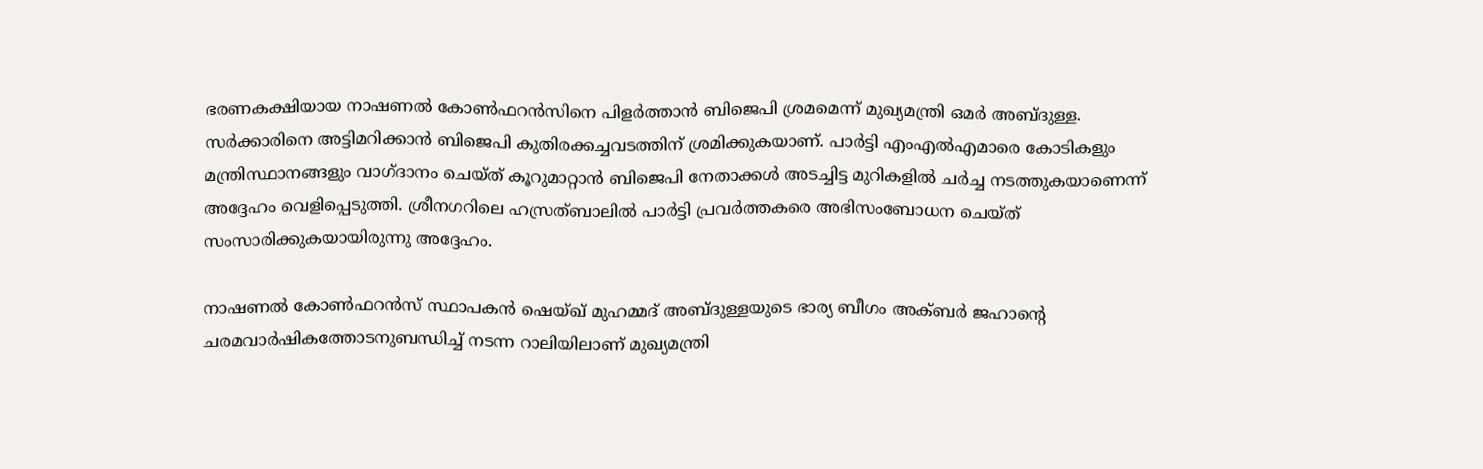ഭരണകക്ഷിയായ നാഷണല്‍ കോണ്‍ഫറന്‍സിനെ പിളര്‍ത്താന്‍ ബിജെപി ശ്രമമെന്ന് മുഖ്യമന്ത്രി ഒമര്‍ അബ്ദുള്ള. സര്‍ക്കാരിനെ അട്ടിമറിക്കാന്‍ ബിജെപി കുതിരക്കച്ചവടത്തിന് ശ്രമിക്കുകയാണ്. പാര്‍ട്ടി എംഎല്‍എമാരെ കോടികളും മന്ത്രിസ്ഥാനങ്ങളും വാഗ്ദാനം ചെയ്ത് കൂറുമാറ്റാന്‍ ബിജെപി നേതാക്കള്‍ അടച്ചിട്ട മുറികളില്‍ ചര്‍ച്ച നടത്തുകയാണെന്ന് അദ്ദേഹം വെളിപ്പെടുത്തി. ശ്രീനഗറിലെ ഹസ്രത്ബാലില്‍ പാര്‍ട്ടി പ്രവര്‍ത്തകരെ അഭിസംബോധന ചെയ്ത് സംസാരിക്കുകയായിരുന്നു അദ്ദേഹം.

നാഷണല്‍ കോണ്‍ഫറന്‍സ് സ്ഥാപകന്‍ ഷെയ്ഖ് മുഹമ്മദ് അബ്ദുള്ളയുടെ ഭാര്യ ബീഗം അക്ബര്‍ ജഹാന്റെ ചരമവാര്‍ഷികത്തോടനുബന്ധിച്ച് നടന്ന റാലിയിലാണ് മുഖ്യമന്ത്രി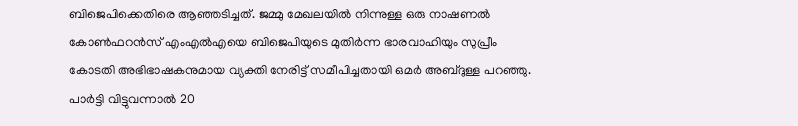ബിജെപിക്കെതിരെ ആഞ്ഞടിച്ചത്. ജമ്മു മേഖലയില്‍ നിന്നുള്ള ഒരു നാഷണല്‍ കോണ്‍ഫറന്‍സ് എംഎല്‍എയെ ബിജെപിയുടെ മുതിര്‍ന്ന ഭാരവാഹിയും സുപ്രീം കോടതി അഭിഭാഷകനുമായ വ്യക്തി നേരിട്ട് സമീപിച്ചതായി ഒമര്‍ അബ്ദുള്ള പറഞ്ഞു. പാര്‍ട്ടി വിട്ടുവന്നാല്‍ 20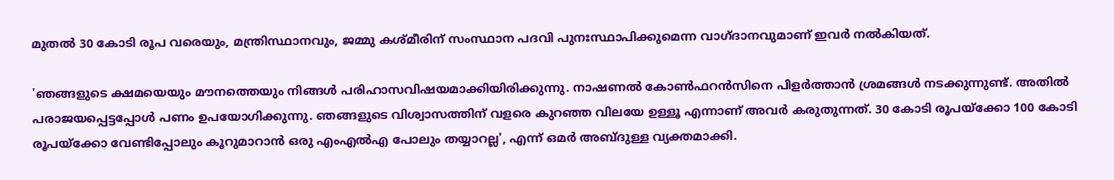മുതല്‍ 30 കോടി രൂപ വരെയും, മന്ത്രിസ്ഥാനവും, ജമ്മു കശ്മീരിന് സംസ്ഥാന പദവി പുനഃസ്ഥാപിക്കുമെന്ന വാഗ്ദാനവുമാണ് ഇവര്‍ നല്‍കിയത്.

'ഞങ്ങളുടെ ക്ഷമയെയും മൗനത്തെയും നിങ്ങള്‍ പരിഹാസവിഷയമാക്കിയിരിക്കുന്നു. നാഷണല്‍ കോണ്‍ഫറന്‍സിനെ പിളര്‍ത്താന്‍ ശ്രമങ്ങള്‍ നടക്കുന്നുണ്ട്. അതില്‍ പരാജയപ്പെട്ടപ്പോള്‍ പണം ഉപയോഗിക്കുന്നു. ഞങ്ങളുടെ വിശ്വാസത്തിന് വളരെ കുറഞ്ഞ വിലയേ ഉള്ളൂ എന്നാണ് അവര്‍ കരുതുന്നത്. 30 കോടി രൂപയ്ക്കോ 100 കോടി രൂപയ്ക്കോ വേണ്ടിപ്പോലും കൂറുമാറാന്‍ ഒരു എംഎല്‍എ പോലും തയ്യാറല്ല', എന്ന് ഒമര്‍ അബ്ദുള്ള വ്യക്തമാക്കി.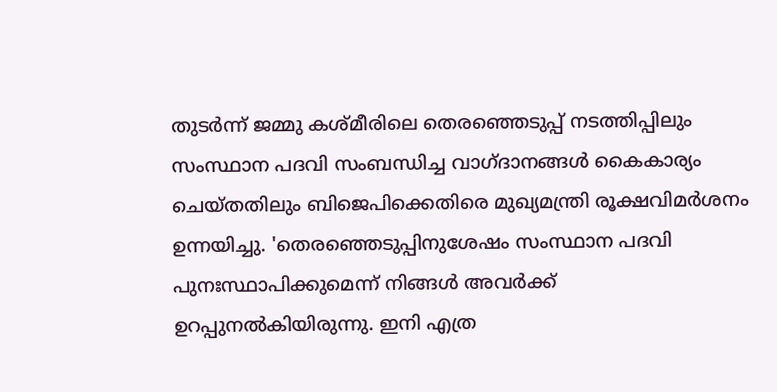തുടര്‍ന്ന് ജമ്മു കശ്മീരിലെ തെരഞ്ഞെടുപ്പ് നടത്തിപ്പിലും സംസ്ഥാന പദവി സംബന്ധിച്ച വാഗ്ദാനങ്ങള്‍ കൈകാര്യം ചെയ്തതിലും ബിജെപിക്കെതിരെ മുഖ്യമന്ത്രി രൂക്ഷവിമര്‍ശനം ഉന്നയിച്ചു. 'തെരഞ്ഞെടുപ്പിനുശേഷം സംസ്ഥാന പദവി പുനഃസ്ഥാപിക്കുമെന്ന് നിങ്ങള്‍ അവര്‍ക്ക് ഉറപ്പുനല്‍കിയിരുന്നു. ഇനി എത്ര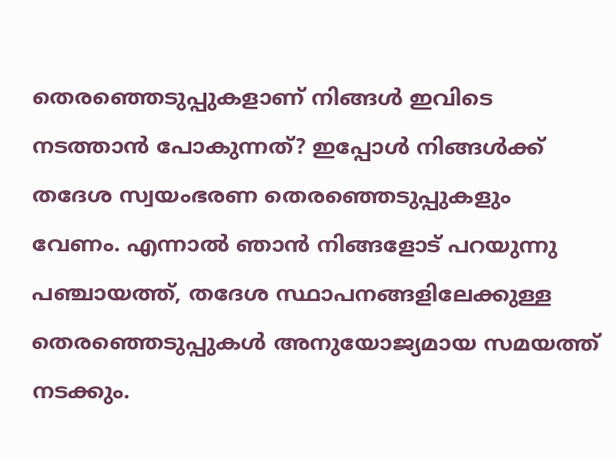തെരഞ്ഞെടുപ്പുകളാണ് നിങ്ങള്‍ ഇവിടെ നടത്താന്‍ പോകുന്നത്? ഇപ്പോള്‍ നിങ്ങള്‍ക്ക് തദേശ സ്വയംഭരണ തെരഞ്ഞെടുപ്പുകളും വേണം. എന്നാല്‍ ഞാന്‍ നിങ്ങളോട് പറയുന്നു പഞ്ചായത്ത്, തദേശ സ്ഥാപനങ്ങളിലേക്കുള്ള തെരഞ്ഞെടുപ്പുകള്‍ അനുയോജ്യമായ സമയത്ത് നടക്കും.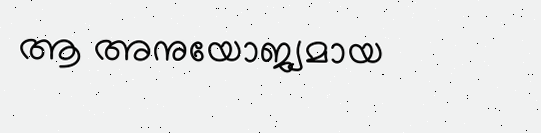ആ അനുയോജ്യമായ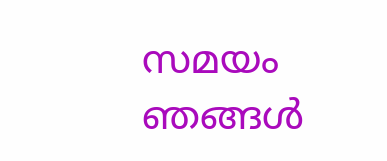സമയം ഞങ്ങള്‍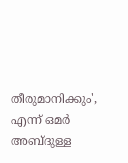തീരുമാനിക്കും', എന്ന് ഒമര്‍ അബ്ദുള്ള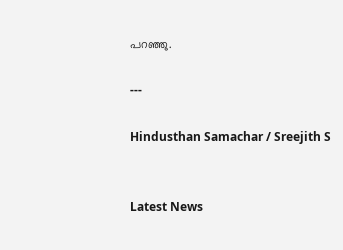പറഞ്ഞു.

---

Hindusthan Samachar / Sreejith S


Latest News